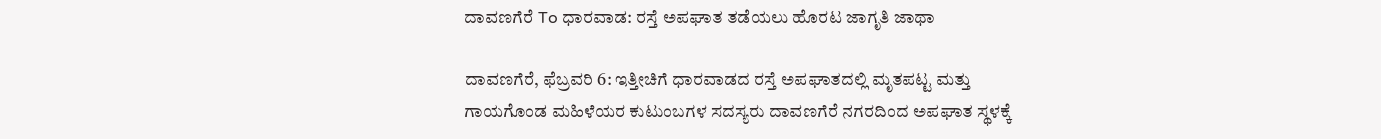ದಾವಣಗೆರೆ To ಧಾರವಾಡ: ರಸ್ತೆ ಅಪಘಾತ ತಡೆಯಲು ಹೊರಟ ಜಾಗೃತಿ ಜಾಥಾ

ದಾವಣಗೆರೆ, ಫೆಬ್ರವರಿ 6: ಇತ್ತೀಚಿಗೆ ಧಾರವಾಡದ ರಸ್ತೆ ಅಪಘಾತದಲ್ಲಿ ಮೃತಪಟ್ಟ ಮತ್ತು ಗಾಯಗೊಂಡ ಮಹಿಳೆಯರ ಕುಟುಂಬಗಳ ಸದಸ್ಯರು ದಾವಣಗೆರೆ ನಗರದಿಂದ ಅಪಘಾತ ಸ್ಥಳಕ್ಕೆ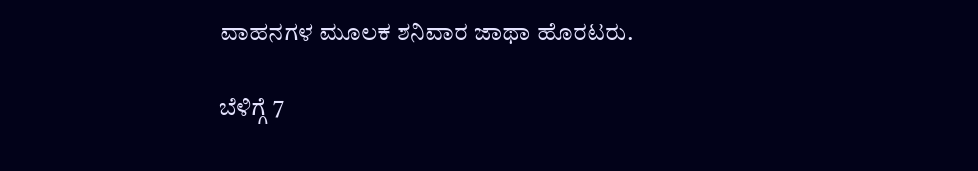ವಾಹನಗಳ ಮೂಲಕ ಶನಿವಾರ ಜಾಥಾ ಹೊರಟರು.

ಬೆಳಿಗ್ಗೆ 7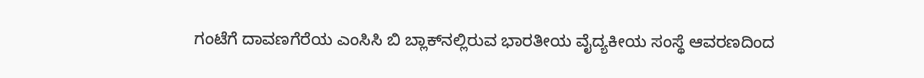ಗಂಟೆಗೆ ದಾವಣಗೆರೆಯ ಎಂಸಿಸಿ ಬಿ ಬ್ಲಾಕ್‌ನಲ್ಲಿರುವ ಭಾರತೀಯ ವೈದ್ಯಕೀಯ ಸಂಸ್ಥೆ ಆವರಣದಿಂದ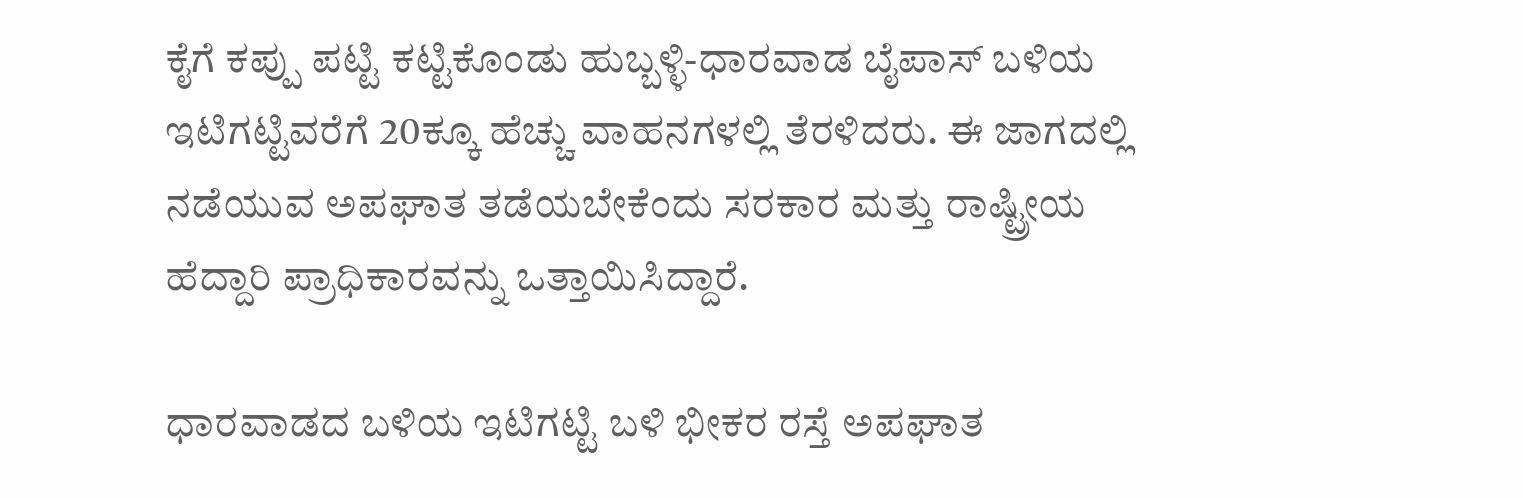ಕೈಗೆ ಕಪ್ಪು ಪಟ್ಟಿ ಕಟ್ಟಿಕೊಂಡು ಹುಬ್ಬಳ್ಳಿ-ಧಾರವಾಡ ಬೈಪಾಸ್ ಬಳಿಯ ಇಟಿಗಟ್ಟಿವರೆಗೆ 20ಕ್ಕೂ ಹೆಚ್ಚು ವಾಹನಗಳಲ್ಲಿ ತೆರಳಿದರು. ಈ ಜಾಗದಲ್ಲಿ ನಡೆಯುವ ಅಪಘಾತ ತಡೆಯಬೇಕೆಂದು ಸರಕಾರ ಮತ್ತು ರಾಷ್ಟ್ರೀಯ ಹೆದ್ದಾರಿ ಪ್ರಾಧಿಕಾರವನ್ನು ಒತ್ತಾಯಿಸಿದ್ದಾರೆ.

ಧಾರವಾಡದ ಬಳಿಯ ಇಟಿಗಟ್ಟಿ ಬಳಿ ಭೀಕರ ರಸ್ತೆ ಅಪಘಾತ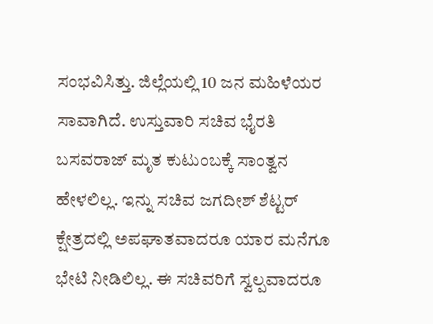ಸಂಭವಿಸಿತ್ತು. ಜಿಲ್ಲೆಯಲ್ಲಿ 10 ಜನ ಮಹಿಳೆಯರ ಸಾವಾಗಿದೆ. ಉಸ್ತುವಾರಿ ಸಚಿವ ಭೈರತಿ ಬಸವರಾಜ್ ಮೃತ ಕುಟುಂಬಕ್ಕೆ ಸಾಂತ್ವನ ಹೇಳಲಿಲ್ಲ. ಇನ್ನು ಸಚಿವ ಜಗದೀಶ್ ಶೆಟ್ಟರ್ ಕ್ಷೇತ್ರದಲ್ಲಿ ಅಪಘಾತವಾದರೂ ಯಾರ ಮನೆಗೂ ಭೇಟಿ ನೀಡಿಲಿಲ್ಲ. ಈ ಸಚಿವರಿಗೆ ಸ್ವಲ್ಪವಾದರೂ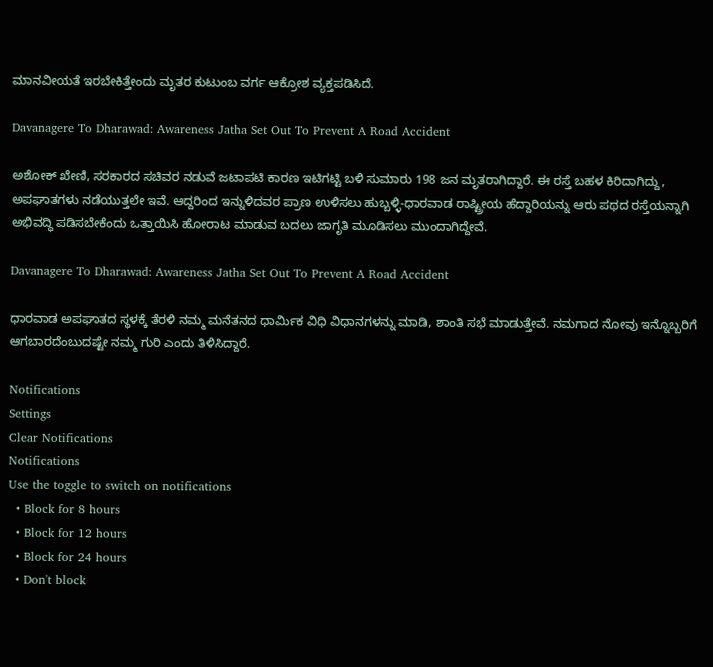ಮಾನವೀಯತೆ ಇರಬೇಕಿತ್ತೇಂದು ಮೃತರ ಕುಟುಂಬ ವರ್ಗ ಆಕ್ರೋಶ ವ್ಯಕ್ತಪಡಿಸಿದೆ.

Davanagere To Dharawad: Awareness Jatha Set Out To Prevent A Road Accident

ಅಶೋಕ್ ಖೇಣಿ, ಸರಕಾರದ ಸಚಿವರ ನಡುವೆ ಜಟಾಪಟಿ ಕಾರಣ ಇಟಿಗಟ್ಟಿ ಬಳಿ ಸುಮಾರು 198 ಜನ ಮೃತರಾಗಿದ್ದಾರೆ. ಈ ರಸ್ತೆ ಬಹಳ ಕಿರಿದಾಗಿದ್ದು, ಅಪಘಾತಗಳು ನಡೆಯುತ್ತಲೇ ಇವೆ. ಆದ್ದರಿಂದ ಇನ್ನುಳಿದವರ ಪ್ರಾಣ ಉಳಿಸಲು ಹುಬ್ಬಳ್ಳಿ-ಧಾರವಾಡ ರಾಷ್ಟ್ರೀಯ ಹೆದ್ದಾರಿಯನ್ನು ಆರು ಪಥದ ರಸ್ತೆಯನ್ನಾಗಿ ಅಭಿವದ್ಧಿ ಪಡಿಸಬೇಕೆಂದು ಒತ್ತಾಯಿಸಿ ಹೋರಾಟ ಮಾಡುವ ಬದಲು ಜಾಗೃತಿ ಮೂಡಿಸಲು ಮುಂದಾಗಿದ್ದೇವೆ.

Davanagere To Dharawad: Awareness Jatha Set Out To Prevent A Road Accident

ಧಾರವಾಡ ಅಪಘಾತದ ಸ್ಥಳಕ್ಕೆ ತೆರಳಿ ನಮ್ಮ ಮನೆತನದ ಧಾರ್ಮಿಕ ವಿಧಿ ವಿಧಾನಗಳನ್ನು ಮಾಡಿ, ಶಾಂತಿ ಸಭೆ ಮಾಡುತ್ತೇವೆ. ನಮಗಾದ ನೋವು ಇನ್ನೊಬ್ಬರಿಗೆ ಆಗಬಾರದೆಂಬುದಷ್ಟೇ ನಮ್ಮ ಗುರಿ ಎಂದು ತಿಳಿಸಿದ್ದಾರೆ.

Notifications
Settings
Clear Notifications
Notifications
Use the toggle to switch on notifications
  • Block for 8 hours
  • Block for 12 hours
  • Block for 24 hours
  • Don't block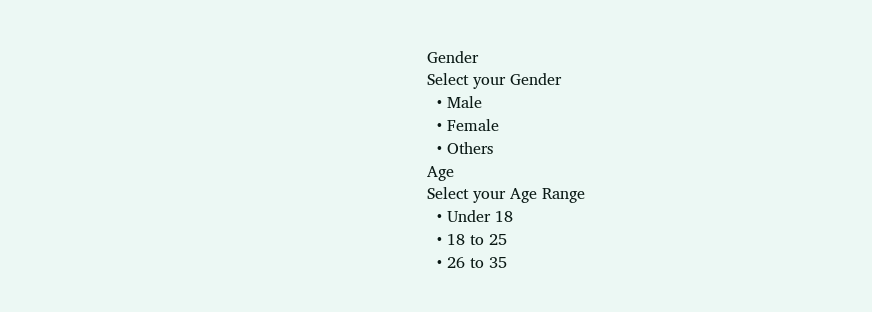Gender
Select your Gender
  • Male
  • Female
  • Others
Age
Select your Age Range
  • Under 18
  • 18 to 25
  • 26 to 35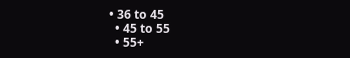• 36 to 45
  • 45 to 55
  • 55+